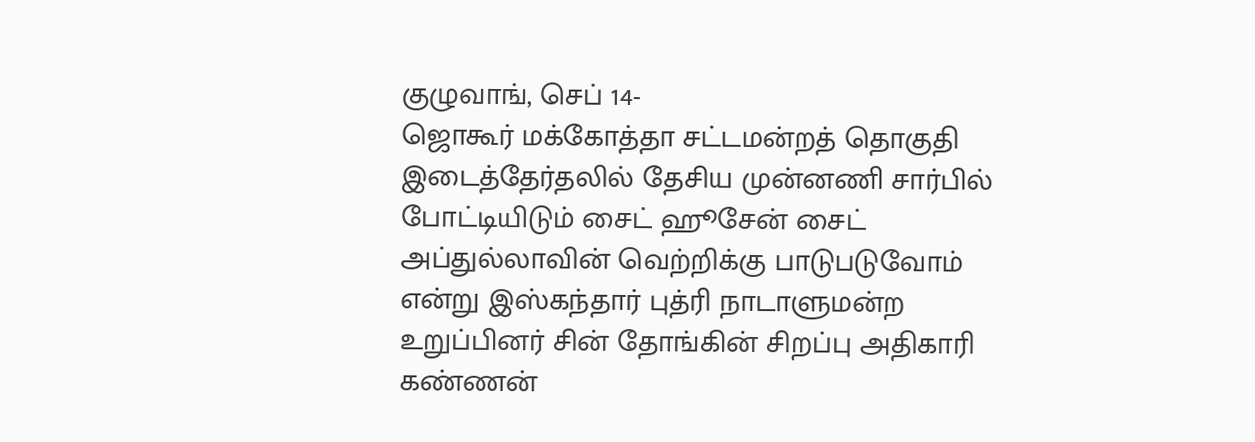குழுவாங், செப் 14-
ஜொகூர் மக்கோத்தா சட்டமன்றத் தொகுதி இடைத்தேர்தலில் தேசிய முன்னணி சார்பில் போட்டியிடும் சைட் ஹூசேன் சைட் அப்துல்லாவின் வெற்றிக்கு பாடுபடுவோம் என்று இஸ்கந்தார் புத்ரி நாடாளுமன்ற உறுப்பினர் சின் தோங்கின் சிறப்பு அதிகாரி கண்ணன்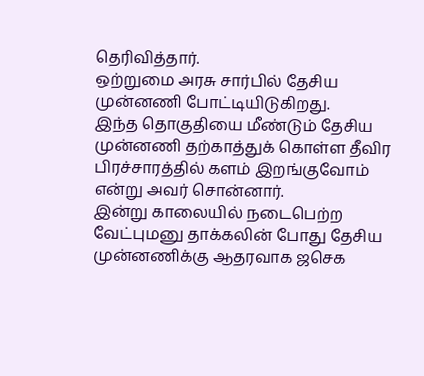தெரிவித்தார்.
ஒற்றுமை அரசு சார்பில் தேசிய முன்னணி போட்டியிடுகிறது.
இந்த தொகுதியை மீண்டும் தேசிய முன்னணி தற்காத்துக் கொள்ள தீவிர பிரச்சாரத்தில் களம் இறங்குவோம் என்று அவர் சொன்னார்.
இன்று காலையில் நடைபெற்ற வேட்புமனு தாக்கலின் போது தேசிய முன்னணிக்கு ஆதரவாக ஜசெக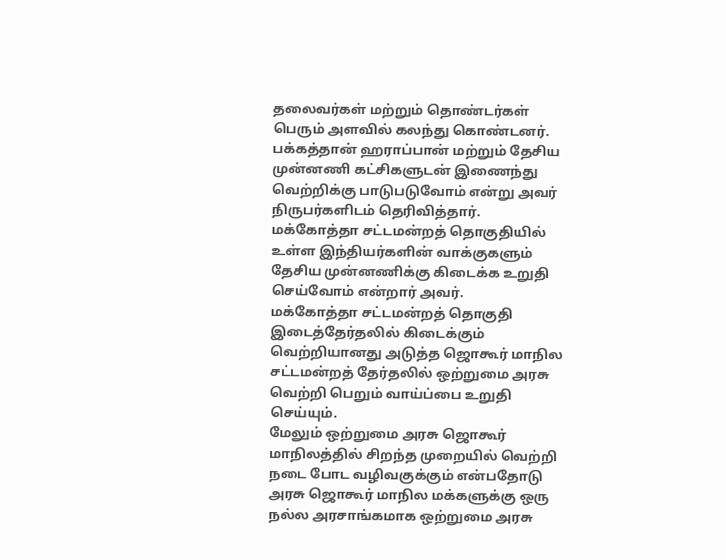தலைவர்கள் மற்றும் தொண்டர்கள் பெரும் அளவில் கலந்து கொண்டனர்.
பக்கத்தான் ஹராப்பான் மற்றும் தேசிய முன்னணி கட்சிகளுடன் இணைந்து வெற்றிக்கு பாடுபடுவோம் என்று அவர் நிருபர்களிடம் தெரிவித்தார்.
மக்கோத்தா சட்டமன்றத் தொகுதியில் உள்ள இந்தியர்களின் வாக்குகளும் தேசிய முன்னணிக்கு கிடைக்க உறுதி செய்வோம் என்றார் அவர்.
மக்கோத்தா சட்டமன்றத் தொகுதி இடைத்தேர்தலில் கிடைக்கும் வெற்றியானது அடுத்த ஜொகூர் மாநில சட்டமன்றத் தேர்தலில் ஒற்றுமை அரசு வெற்றி பெறும் வாய்ப்பை உறுதி செய்யும்.
மேலும் ஒற்றுமை அரசு ஜொகூர் மாநிலத்தில் சிறந்த முறையில் வெற்றி நடை போட வழிவகுக்கும் என்பதோடு அரசு ஜொகூர் மாநில மக்களுக்கு ஒரு நல்ல அரசாங்கமாக ஒற்றுமை அரசு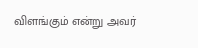விளங்கும் என்று அவர்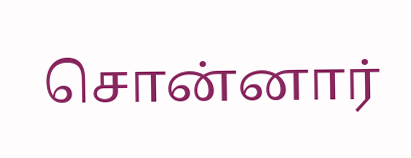சொன்னார்